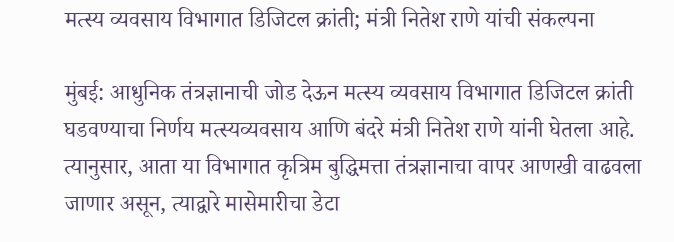मत्स्य व्यवसाय विभागात डिजिटल क्रांती; मंत्री नितेश राणे यांची संकल्पना

मुंबई: आधुनिक तंत्रज्ञानाची जोड देऊन मत्स्य व्यवसाय विभागात डिजिटल क्रांती घडवण्याचा निर्णय मत्स्यव्यवसाय आणि बंदरे मंत्री नितेश राणे यांनी घेतला आहे. त्यानुसार, आता या विभागात कृत्रिम बुद्धिमत्ता तंत्रज्ञानाचा वापर आणखी वाढवला जाणार असून, त्याद्वारे मासेमारीचा डेटा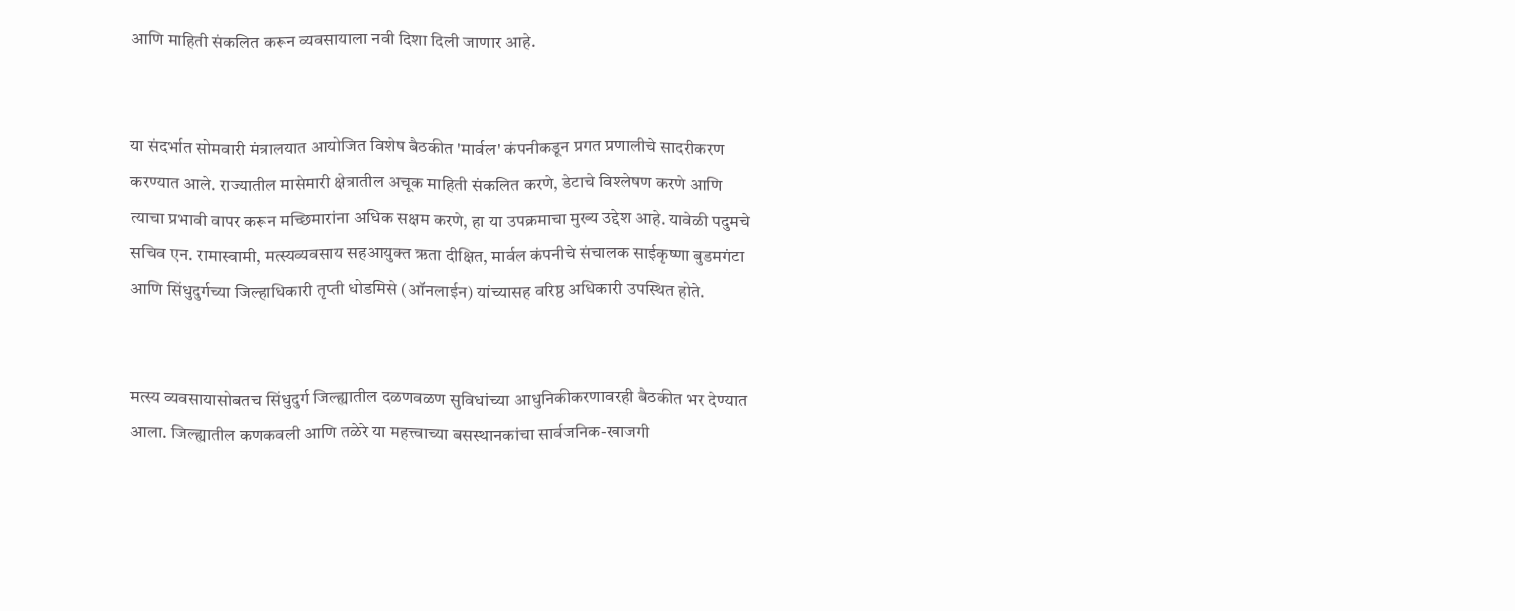आणि माहिती संकलित करून व्यवसायाला नवी दिशा दिली जाणार आहे.


या संदर्भात सोमवारी मंत्रालयात आयोजित विशेष बैठकीत 'मार्वल' कंपनीकडून प्रगत प्रणालीचे सादरीकरण करण्यात आले. राज्यातील मासेमारी क्षेत्रातील अचूक माहिती संकलित करणे, डेटाचे विश्लेषण करणे आणि त्याचा प्रभावी वापर करून मच्छिमारांना अधिक सक्षम करणे, हा या उपक्रमाचा मुख्य उद्देश आहे. यावेळी पदुमचे सचिव एन. रामास्वामी, मत्स्यव्यवसाय सहआयुक्त ऋता दीक्षित, मार्वल कंपनीचे संचालक साईकृष्णा बुडमगंटा आणि सिंधुदुर्गच्या जिल्हाधिकारी तृप्ती धोडमिसे (ऑनलाईन) यांच्यासह वरिष्ठ अधिकारी उपस्थित होते.


मत्स्य व्यवसायासोबतच सिंधुदुर्ग जिल्ह्यातील दळणवळण सुविधांच्या आधुनिकीकरणावरही बैठकीत भर देण्यात आला. जिल्ह्यातील कणकवली आणि तळेरे या महत्त्वाच्या बसस्थानकांचा सार्वजनिक-खाजगी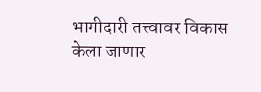भागीदारी तत्त्वावर विकास केला जाणार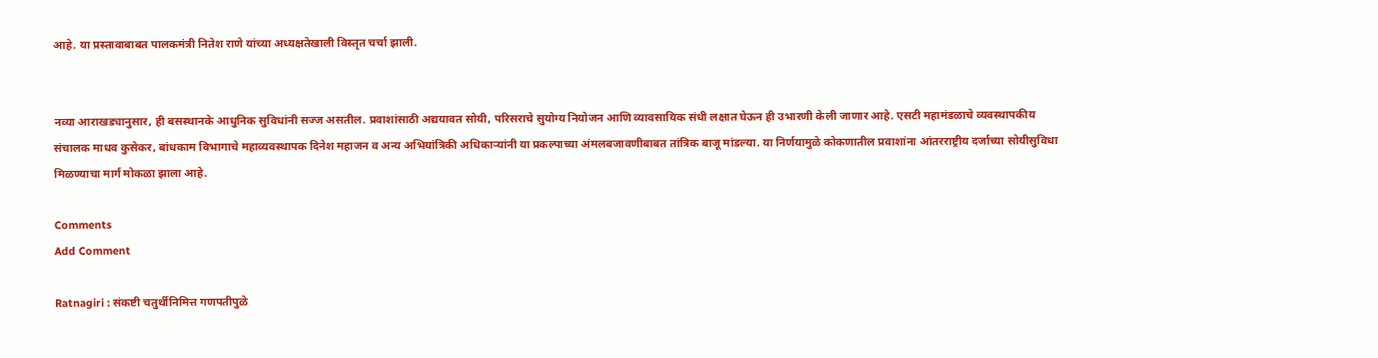आहे. या प्रस्तावाबाबत पालकमंत्री नितेश राणे यांच्या अध्यक्षतेखाली विस्तृत चर्चा झाली.


नव्या आराखड्यानुसार, ही बसस्थानके आधुनिक सुविधांनी सज्ज असतील. प्रवाशांसाठी अद्ययावत सोयी, परिसराचे सुयोग्य नियोजन आणि व्यावसायिक संधी लक्षात घेऊन ही उभारणी केली जाणार आहे. एसटी महामंडळाचे व्यवस्थापकीय संचालक माधव कुसेकर, बांधकाम विभागाचे महाव्यवस्थापक दिनेश महाजन व अन्य अभियांत्रिकी अधिकाऱ्यांनी या प्रकल्पाच्या अंमलबजावणीबाबत तांत्रिक बाजू मांडल्या. या निर्णयामुळे कोकणातील प्रवाशांना आंतरराष्ट्रीय दर्जाच्या सोयीसुविधा मिळण्याचा मार्ग मोकळा झाला आहे.

Comments
Add Comment

Ratnagiri : संकष्टी चतुर्थीनिमित्त गणपतीपुळे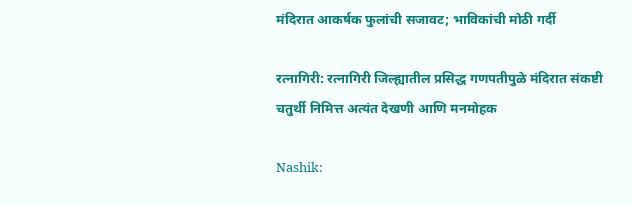मंदिरात आकर्षक फुलांची सजावट; भाविकांची मोठी गर्दी

रत्नागिरी: रत्नागिरी जिल्ह्यातील प्रसिद्ध गणपतीपुळे मंदिरात संकष्टी चतुर्थी निमित्त अत्यंत देखणी आणि मनमोहक

Nashik: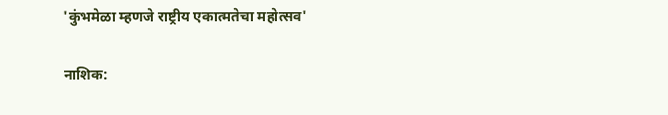'कुंभमेळा म्हणजे राष्ट्रीय एकात्मतेचा महोत्सव'

नाशिक: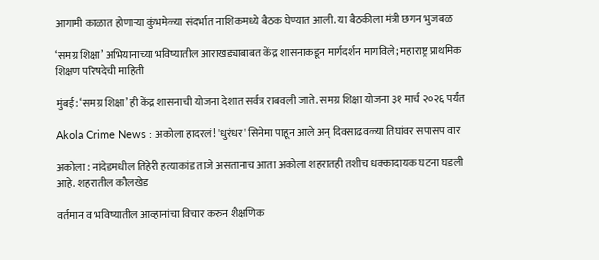आगामी काळात होणाऱ्या कुंभमेळ्या संदर्भात नाशिकमध्ये बैठक घेण्यात आली. या बैठकीला मंत्री छगन भुजबळ

‘समग्र शिक्षा’ अभियानाच्या भविष्यातील आराखड्याबाबत केंद्र शासनाकडून मार्गदर्शन मागविले; महाराष्ट्र प्राथमिक शिक्षण परिषदेची माहिती

मुंबई: ‘समग्र शिक्षा’ ही केंद्र शासनाची योजना देशात सर्वत्र राबवली जाते. समग्र शिक्षा योजना ३१ मार्च २०२६ पर्यंत

Akola Crime News : अकोला हादरलं! 'धुरंधर' सिनेमा पाहून आले अन् दिवसाढवळ्या तिघांवर सपासप वार

अकोला : नांदेडमधील तिहेरी हत्याकांड ताजे असतानाच आता अकोला शहरातही तशीच धक्कादायक घटना घडली आहे. शहरातील कौलखेड

वर्तमान व भविष्यातील आव्हानांचा विचार करुन शैक्षणिक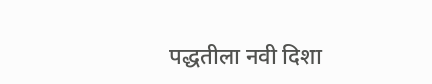पद्धतीला नवी दिशा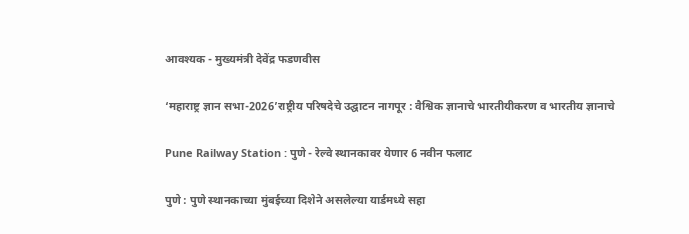आवश्यक - मुख्यमंत्री देवेंद्र फडणवीस

‘महाराष्ट्र ज्ञान सभा-2026’राष्ट्रीय परिषदेचे उद्घाटन नागपूर : वैश्विक ज्ञानाचे भारतीयीकरण व भारतीय ज्ञानाचे

Pune Railway Station : पुणे - रेल्वे स्थानकावर येणार 6 नवीन फलाट

पुणे : पुणे स्थानकाच्या मुंबईच्या दिशेने असलेल्या यार्डमध्ये सहा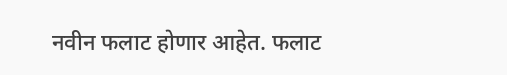नवीन फलाट होणार आहेत. फलाट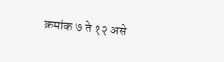क्रमांक ७ ते १२ असे